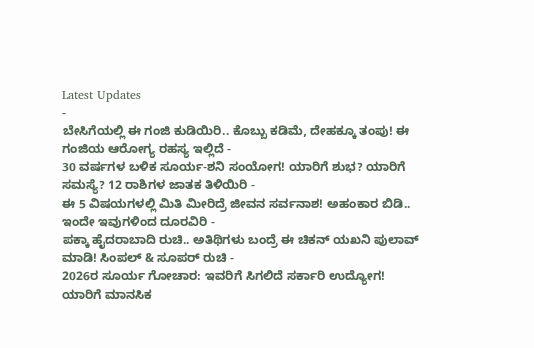Latest Updates
-
ಬೇಸಿಗೆಯಲ್ಲಿ ಈ ಗಂಜಿ ಕುಡಿಯಿರಿ.. ಕೊಬ್ಬು ಕಡಿಮೆ, ದೇಹಕ್ಕೂ ತಂಪು! ಈ ಗಂಜಿಯ ಆರೋಗ್ಯ ರಹಸ್ಯ ಇಲ್ಲಿದೆ -
30 ವರ್ಷಗಳ ಬಳಿಕ ಸೂರ್ಯ-ಶನಿ ಸಂಯೋಗ! ಯಾರಿಗೆ ಶುಭ? ಯಾರಿಗೆ ಸಮಸ್ಯೆ? 12 ರಾಶಿಗಳ ಜಾತಕ ತಿಳಿಯಿರಿ -
ಈ 5 ವಿಷಯಗಳಲ್ಲಿ ಮಿತಿ ಮೀರಿದ್ರೆ ಜೀವನ ಸರ್ವನಾಶ! ಅಹಂಕಾರ ಬಿಡಿ.. ಇಂದೇ ಇವುಗಳಿಂದ ದೂರವಿರಿ -
ಪಕ್ಕಾ ಹೈದರಾಬಾದಿ ರುಚಿ.. ಅತಿಥಿಗಳು ಬಂದ್ರೆ ಈ ಚಿಕನ್ ಯಖನಿ ಪುಲಾವ್ ಮಾಡಿ! ಸಿಂಪಲ್ & ಸೂಪರ್ ರುಚಿ -
2026ರ ಸೂರ್ಯ ಗೋಚಾರ: ಇವರಿಗೆ ಸಿಗಲಿದೆ ಸರ್ಕಾರಿ ಉದ್ಯೋಗ! ಯಾರಿಗೆ ಮಾನಸಿಕ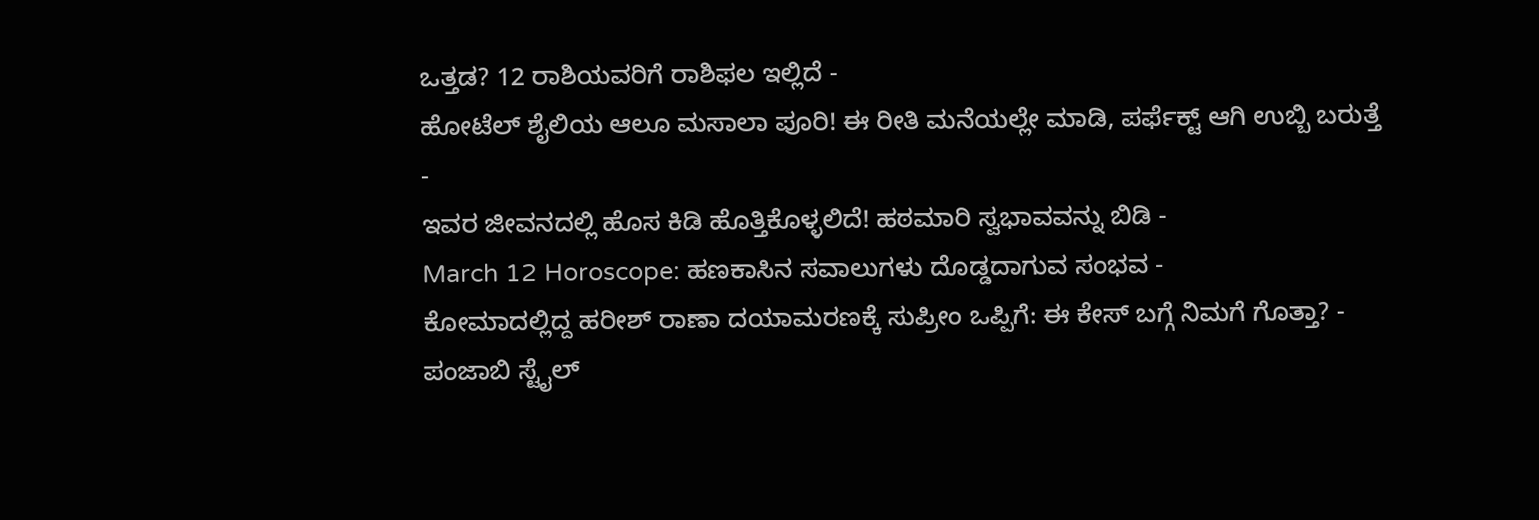ಒತ್ತಡ? 12 ರಾಶಿಯವರಿಗೆ ರಾಶಿಫಲ ಇಲ್ಲಿದೆ -
ಹೋಟೆಲ್ ಶೈಲಿಯ ಆಲೂ ಮಸಾಲಾ ಪೂರಿ! ಈ ರೀತಿ ಮನೆಯಲ್ಲೇ ಮಾಡಿ, ಪರ್ಫೆಕ್ಟ್ ಆಗಿ ಉಬ್ಬಿ ಬರುತ್ತೆ -
ಇವರ ಜೀವನದಲ್ಲಿ ಹೊಸ ಕಿಡಿ ಹೊತ್ತಿಕೊಳ್ಳಲಿದೆ! ಹಠಮಾರಿ ಸ್ವಭಾವವನ್ನು ಬಿಡಿ -
March 12 Horoscope: ಹಣಕಾಸಿನ ಸವಾಲುಗಳು ದೊಡ್ಡದಾಗುವ ಸಂಭವ -
ಕೋಮಾದಲ್ಲಿದ್ದ ಹರೀಶ್ ರಾಣಾ ದಯಾಮರಣಕ್ಕೆ ಸುಪ್ರೀಂ ಒಪ್ಪಿಗೆ: ಈ ಕೇಸ್ ಬಗ್ಗೆ ನಿಮಗೆ ಗೊತ್ತಾ? -
ಪಂಜಾಬಿ ಸ್ಟೈಲ್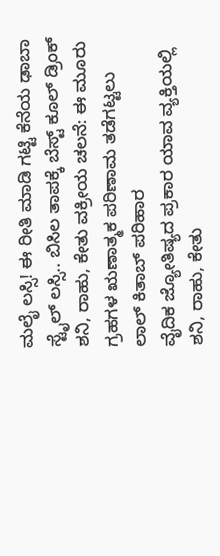ಮಲೈ ಲಸ್ಸಿ! ಈ ರೀತಿ ಮಾಡಿ ಗಟ್ಟಿ ಕೆನೆಯ ಢಾಬಾ ಸ್ಟೈಲ್ ಲಸ್ಸಿ.. ಬಿಸಿಲ ತಾಪಕ್ಕೆ ಬೆಸ್ಟ್ ಕೂಲ್ ಡ್ರಿಂಕ್
ಶನಿ, ರಾಹು, ಕೇತು ವಕ್ರೀಯ ಚಲನೆ: ಈ ಮೂರು ಗ್ರಹಗಳ ಋಣಾತ್ಮಕ ಪರಿಣಾಮ ತಡೆಗಟ್ಟಲು ಲಾಲ್ ಕಿತಾಬ್ ಪರಿಹಾರ
ವೈದಿಕ ಜ್ಯೋತಿಷ್ಯದ ಪ್ರಕಾರ ಯಾವ ವ್ಯಕ್ತಿಯಲ್ಲಿ ಶನಿ, ರಾಹು, ಕೇತು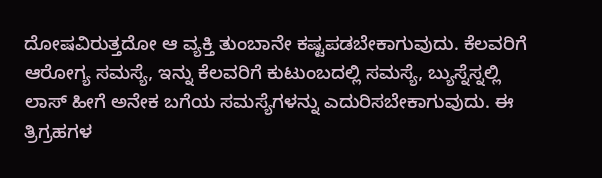ದೋಷವಿರುತ್ತದೋ ಆ ವ್ಯಕ್ತಿ ತುಂಬಾನೇ ಕಷ್ಟಪಡಬೇಕಾಗುವುದು. ಕೆಲವರಿಗೆ ಆರೋಗ್ಯ ಸಮಸ್ಯೆ, ಇನ್ನು ಕೆಲವರಿಗೆ ಕುಟುಂಬದಲ್ಲಿ ಸಮಸ್ಯೆ, ಬ್ಯುಸ್ನೆಸ್ನಲ್ಲಿ ಲಾಸ್ ಹೀಗೆ ಅನೇಕ ಬಗೆಯ ಸಮಸ್ಯೆಗಳನ್ನು ಎದುರಿಸಬೇಕಾಗುವುದು. ಈ ತ್ರಿಗ್ರಹಗಳ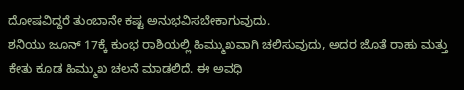ದೋಷವಿದ್ದರೆ ತುಂಬಾನೇ ಕಷ್ಟ ಅನುಭವಿಸಬೇಕಾಗುವುದು.
ಶನಿಯು ಜೂನ್ 17ಕ್ಕೆ ಕುಂಭ ರಾಶಿಯಲ್ಲಿ ಹಿಮ್ಮುಖವಾಗಿ ಚಲಿಸುವುದು, ಅದರ ಜೊತೆ ರಾಹು ಮತ್ತು ಕೇತು ಕೂಡ ಹಿಮ್ಮುಖ ಚಲನೆ ಮಾಡಲಿದೆ. ಈ ಅವಧಿ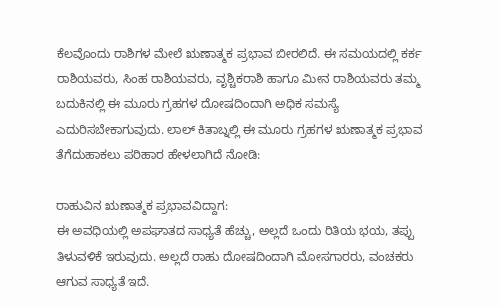ಕೆಲವೊಂದು ರಾಶಿಗಳ ಮೇಲೆ ಋಣಾತ್ಮಕ ಪ್ರಭಾವ ಬೀರಲಿದೆ. ಈ ಸಮಯದಲ್ಲಿ ಕರ್ಕ ರಾಶಿಯವರು, ಸಿಂಹ ರಾಶಿಯವರು, ವೃಶ್ಚಿಕರಾಶಿ ಹಾಗೂ ಮೀನ ರಾಶಿಯವರು ತಮ್ಮ ಬದುಕಿನಲ್ಲಿ ಈ ಮೂರು ಗ್ರಹಗಳ ದೋಷದಿಂದಾಗಿ ಅಧಿಕ ಸಮಸ್ಯೆ ಎದುರಿಸಬೇಕಾಗುವುದು. ಲಾಲ್ ಕಿತಾಬ್ನಲ್ಲಿ ಈ ಮೂರು ಗ್ರಹಗಳ ಋಣಾತ್ಮಕ ಪ್ರಭಾವ ತೆಗೆದುಹಾಕಲು ಪರಿಹಾರ ಹೇಳಲಾಗಿದೆ ನೋಡಿ:

ರಾಹುವಿನ ಋಣಾತ್ಮಕ ಪ್ರಭಾವವಿದ್ದಾಗ:
ಈ ಅವಧಿಯಲ್ಲಿ ಅಪಘಾತದ ಸಾಧ್ಯತೆ ಹೆಚ್ಚು, ಅಲ್ಲದೆ ಒಂದು ರಿತಿಯ ಭಯ, ತಪ್ಪು ತಿಳುವಳಿಕೆ ಇರುವುದು. ಅಲ್ಲದೆ ರಾಹು ದೋಷದಿಂದಾಗಿ ಮೋಸಗಾರರು, ವಂಚಕರು ಆಗುವ ಸಾಧ್ಯತೆ ಇದೆ.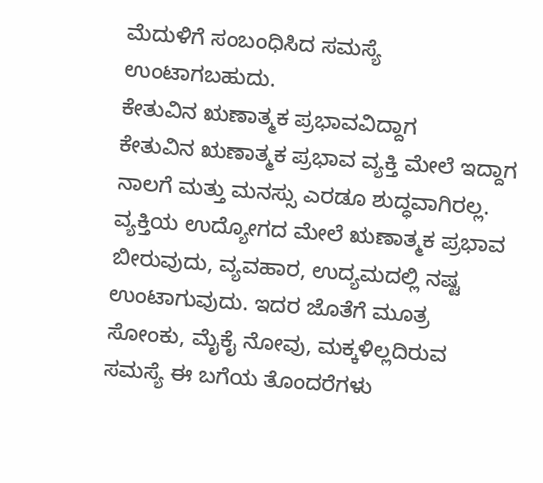ಮೆದುಳಿಗೆ ಸಂಬಂಧಿಸಿದ ಸಮಸ್ಯೆ ಉಂಟಾಗಬಹುದು.
ಕೇತುವಿನ ಋಣಾತ್ಮಕ ಪ್ರಭಾವವಿದ್ದಾಗ
ಕೇತುವಿನ ಋಣಾತ್ಮಕ ಪ್ರಭಾವ ವ್ಯಕ್ತಿ ಮೇಲೆ ಇದ್ದಾಗ ನಾಲಗೆ ಮತ್ತು ಮನಸ್ಸು ಎರಡೂ ಶುದ್ಧವಾಗಿರಲ್ಲ. ವ್ಯಕ್ತಿಯ ಉದ್ಯೋಗದ ಮೇಲೆ ಋಣಾತ್ಮಕ ಪ್ರಭಾವ ಬೀರುವುದು, ವ್ಯವಹಾರ, ಉದ್ಯಮದಲ್ಲಿ ನಷ್ಟ ಉಂಟಾಗುವುದು. ಇದರ ಜೊತೆಗೆ ಮೂತ್ರ ಸೋಂಕು, ಮೈಕೈ ನೋವು, ಮಕ್ಕಳಿಲ್ಲದಿರುವ ಸಮಸ್ಯೆ ಈ ಬಗೆಯ ತೊಂದರೆಗಳು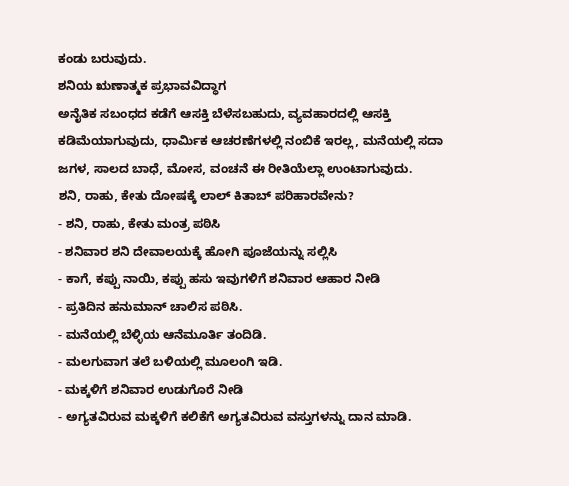ಕಂಡು ಬರುವುದು.
ಶನಿಯ ಋಣಾತ್ಮಕ ಪ್ರಭಾವವಿದ್ಧಾಗ
ಅನೈತಿಕ ಸಬಂಧದ ಕಡೆಗೆ ಆಸಕ್ತಿ ಬೆಳೆಸಬಹುದು, ವ್ಯವಹಾರದಲ್ಲಿ ಆಸಕ್ತಿ ಕಡಿಮೆಯಾಗುವುದು, ಧಾರ್ಮಿಕ ಆಚರಣೆಗಳಲ್ಲಿ ನಂಬಿಕೆ ಇರಲ್ಲ, ಮನೆಯಲ್ಲಿ ಸದಾ ಜಗಳ, ಸಾಲದ ಬಾಧೆ, ಮೋಸ, ವಂಚನೆ ಈ ರೀತಿಯೆಲ್ಲಾ ಉಂಟಾಗುವುದು.
ಶನಿ, ರಾಹು, ಕೇತು ದೋಷಕ್ಕೆ ಲಾಲ್ ಕಿತಾಬ್ ಪರಿಹಾರವೇನು?
- ಶನಿ, ರಾಹು, ಕೇತು ಮಂತ್ರ ಪಠಿಸಿ
- ಶನಿವಾರ ಶನಿ ದೇವಾಲಯಕ್ಕೆ ಹೋಗಿ ಪೂಜೆಯನ್ನು ಸಲ್ಲಿಸಿ
- ಕಾಗೆ, ಕಪ್ಪು ನಾಯಿ, ಕಪ್ಪು ಹಸು ಇವುಗಳಿಗೆ ಶನಿವಾರ ಆಹಾರ ನೀಡಿ
- ಪ್ರತಿದಿನ ಹನುಮಾನ್ ಚಾಲಿಸ ಪಠಿಸಿ.
- ಮನೆಯಲ್ಲಿ ಬೆಳ್ಳಿಯ ಆನೆಮೂರ್ತಿ ತಂದಿಡಿ.
- ಮಲಗುವಾಗ ತಲೆ ಬಳಿಯಲ್ಲಿ ಮೂಲಂಗಿ ಇಡಿ.
- ಮಕ್ಕಳಿಗೆ ಶನಿವಾರ ಉಡುಗೊರೆ ನೀಡಿ
- ಅಗ್ಯತವಿರುವ ಮಕ್ಕಳಿಗೆ ಕಲಿಕೆಗೆ ಅಗ್ಯತವಿರುವ ವಸ್ತುಗಳನ್ನು ದಾನ ಮಾಡಿ.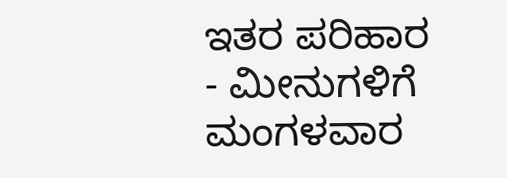ಇತರ ಪರಿಹಾರ
- ಮೀನುಗಳಿಗೆ ಮಂಗಳವಾರ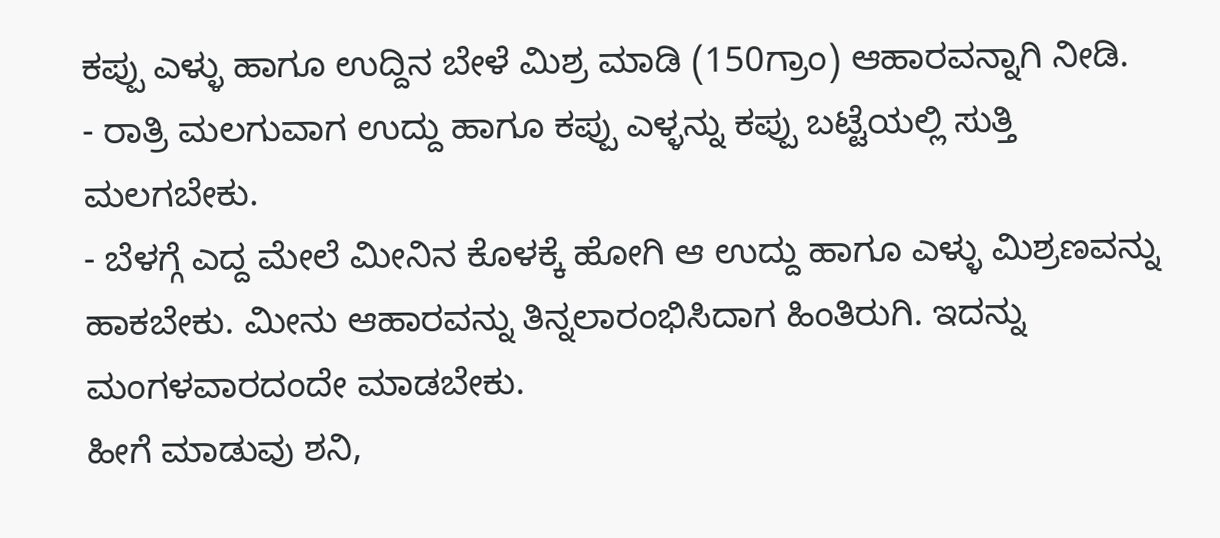ಕಪ್ಪು ಎಳ್ಳು ಹಾಗೂ ಉದ್ದಿನ ಬೇಳೆ ಮಿಶ್ರ ಮಾಡಿ (150ಗ್ರಾಂ) ಆಹಾರವನ್ನಾಗಿ ನೀಡಿ.
- ರಾತ್ರಿ ಮಲಗುವಾಗ ಉದ್ದು ಹಾಗೂ ಕಪ್ಪು ಎಳ್ಳನ್ನು ಕಪ್ಪು ಬಟ್ಟೆಯಲ್ಲಿ ಸುತ್ತಿ ಮಲಗಬೇಕು.
- ಬೆಳಗ್ಗೆ ಎದ್ದ ಮೇಲೆ ಮೀನಿನ ಕೊಳಕ್ಕೆ ಹೋಗಿ ಆ ಉದ್ದು ಹಾಗೂ ಎಳ್ಳು ಮಿಶ್ರಣವನ್ನು ಹಾಕಬೇಕು. ಮೀನು ಆಹಾರವನ್ನು ತಿನ್ನಲಾರಂಭಿಸಿದಾಗ ಹಿಂತಿರುಗಿ. ಇದನ್ನು ಮಂಗಳವಾರದಂದೇ ಮಾಡಬೇಕು.
ಹೀಗೆ ಮಾಡುವು ಶನಿ,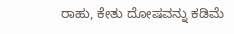ರಾಹು, ಕೇತು ದೋಷವನ್ನು ಕಡಿಮೆ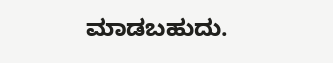ಮಾಡಬಹುದು.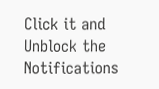Click it and Unblock the Notifications